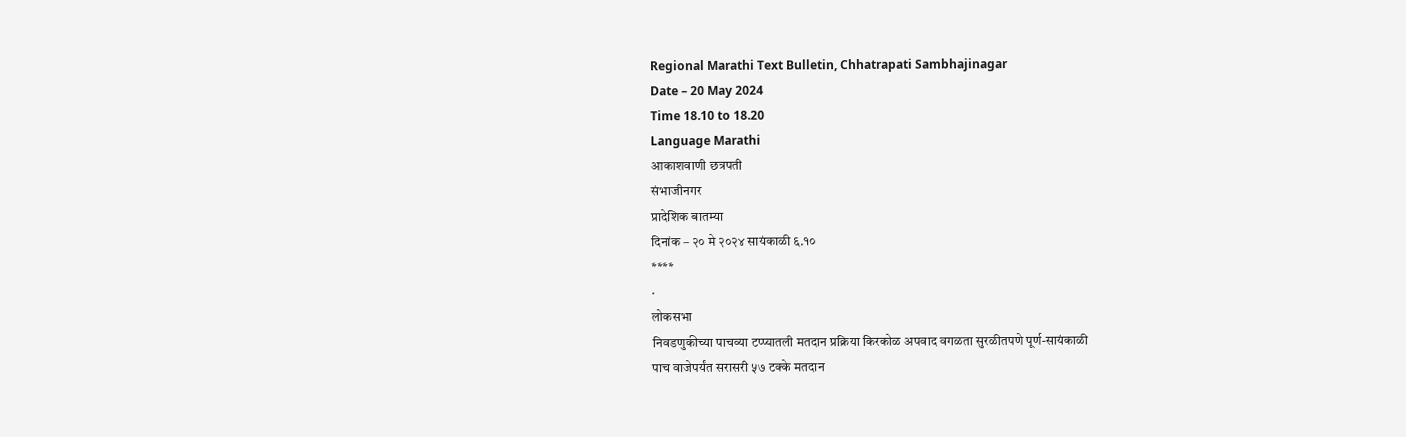Regional Marathi Text Bulletin, Chhatrapati Sambhajinagar
Date – 20 May 2024
Time 18.10 to 18.20
Language Marathi
आकाशवाणी छत्रपती
संभाजीनगर
प्रादेशिक बातम्या
दिनांक – २० मे २०२४ सायंकाळी ६.१०
****
·
लोकसभा
निवडणुकीच्या पाचव्या टप्प्यातली मतदान प्रक्रिया किरकोळ अपवाद वगळता सुरळीतपणे पूर्ण-सायंकाळी
पाच वाजेपर्यंत सरासरी ५७ टक्के मतदान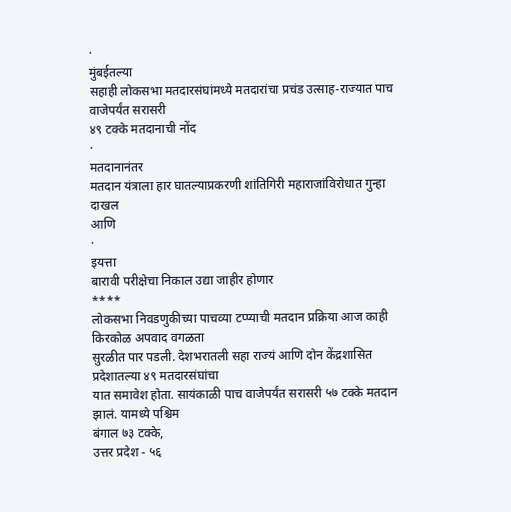·
मुंबईतल्या
सहाही लोकसभा मतदारसंघांमध्ये मतदारांचा प्रचंड उत्साह-राज्यात पाच वाजेपर्यंत सरासरी
४९ टक्के मतदानाची नोंद
·
मतदानानंतर
मतदान यंत्राला हार घातल्याप्रकरणी शांतिगिरी महाराजांविरोधात गुन्हा दाखल
आणि
·
इयत्ता
बारावी परीक्षेचा निकाल उद्या जाहीर होणार
****
लोकसभा निवडणुकीच्या पाचव्या टप्प्याची मतदान प्रक्रिया आज काही किरकोळ अपवाद वगळता
सुरळीत पार पडली. देशभरातली सहा राज्यं आणि दोन केंद्रशासित प्रदेशातल्या ४९ मतदारसंघांचा
यात समावेश होता. सायंकाळी पाच वाजेपर्यंत सरासरी ५७ टक्के मतदान झालं. यामध्ये पश्चिम
बंगाल ७३ टक्के,
उत्तर प्रदेश - ५६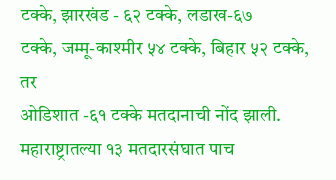टक्के, झारखंड - ६२ टक्के, लडाख-६७
टक्के, जम्मू-काश्मीर ५४ टक्के, बिहार ५२ टक्के, तर
ओडिशात -६१ टक्के मतदानाची नोंद झाली.
महाराष्ट्रातल्या १३ मतदारसंघात पाच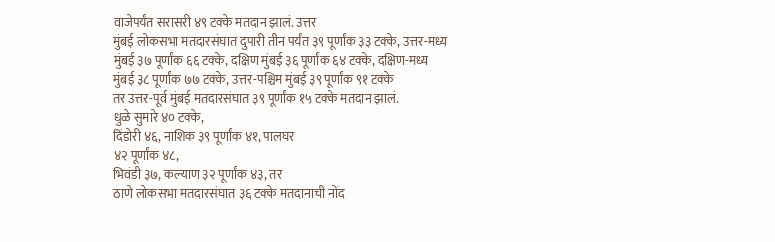वाजेपर्यंत सरासरी ४९ टक्के मतदान झालं. उत्तर
मुंबई लोकसभा मतदारसंघात दुपारी तीन पर्यंत ३९ पूर्णांक ३३ टक्के, उत्तर-मध्य
मुंबई ३७ पूर्णांक ६६ टक्के, दक्षिण मुंबई ३६ पूर्णांक ६४ टक्के, दक्षिण-मध्य
मुंबई ३८ पूर्णांक ७७ टक्के, उत्तर-पश्चिम मुंबई ३९ पूर्णांक ९१ टक्के
तर उत्तर-पूर्व मुंबई मतदारसंघात ३९ पूर्णांक १५ टक्के मतदान झालं.
धुळे सुमारे ४० टक्के,
दिंडोरी ४६, नाशिक ३९ पूर्णांक ४१, पालघर
४२ पूर्णांक ४८,
भिवंडी ३७, कल्याण ३२ पूर्णांक ४३, तर
ठाणे लोकसभा मतदारसंघात ३६ टक्के मतदानाची नोंद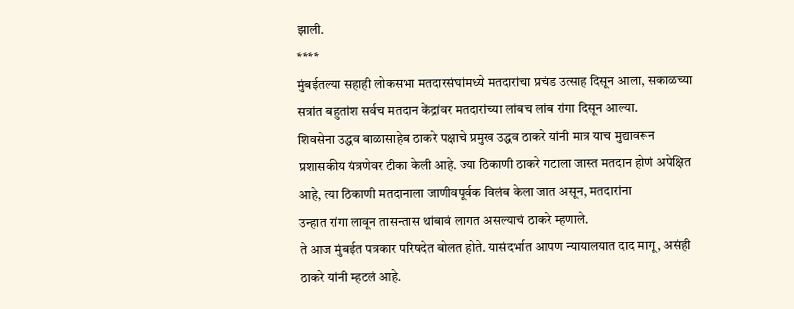झाली.
****
मुंबईतल्या सहाही लोकसभा मतदारसंघांमध्ये मतदारांचा प्रचंड उत्साह दिसून आला, सकाळच्या
सत्रांत बहुतांश सर्वच मतदान केंद्रांवर मतदारांच्या लांबच लांब रांगा दिसून आल्या.
शिवसेना उद्धव बाळासाहेब ठाकरे पक्षाचे प्रमुख उद्धव ठाकरे यांनी मात्र याच मुद्यावरून
प्रशासकीय यंत्रणेवर टीका केली आहे. ज्या ठिकाणी ठाकरे गटाला जास्त मतदान होणं अपेक्षित
आहे, त्या ठिकाणी मतदानाला जाणीवपूर्वक विलंब केला जात असून, मतदारांना
उन्हात रांगा लावून तासन्तास थांबावं लागत असल्याचं ठाकरे म्हणाले.
ते आज मुंबईत पत्रकार परिषदेत बोलत होते. यासंदर्भात आपण न्यायालयात दाद मागू, असंही
ठाकरे यांनी म्हटलं आहे.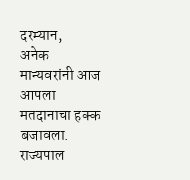दरम्यान,
अनेक मान्यवरांनी आज आपला मतदानाचा हक्क बजावला. राज्यपाल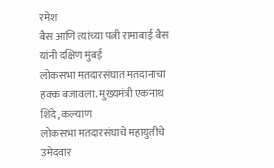रमेश
बैस आणि त्यांच्या पत्नी रामाबाई बैस यांनी दक्षिण मुंबई
लोकसभा मतदारसंघात मतदानाचा हक्क बजावला. मुख्यमंत्री एकनाथ शिंदे, कल्याण
लोकसभा मतदारसंघाचे महायुतीचे उमेदवार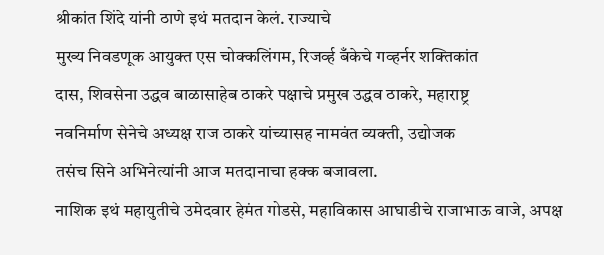श्रीकांत शिंदे यांनी ठाणे इथं मतदान केलं. राज्याचे
मुख्य निवडणूक आयुक्त एस चोक्कलिंगम, रिजर्व्ह बँकेचे गव्हर्नर शक्तिकांत
दास, शिवसेना उद्धव बाळासाहेब ठाकरे पक्षाचे प्रमुख उद्धव ठाकरे, महाराष्ट्र
नवनिर्माण सेनेचे अध्यक्ष राज ठाकरे यांच्यासह नामवंत व्यक्ती, उद्योजक
तसंच सिने अभिनेत्यांनी आज मतदानाचा हक्क बजावला.
नाशिक इथं महायुतीचे उमेदवार हेमंत गोडसे, महाविकास आघाडीचे राजाभाऊ वाजे, अपक्ष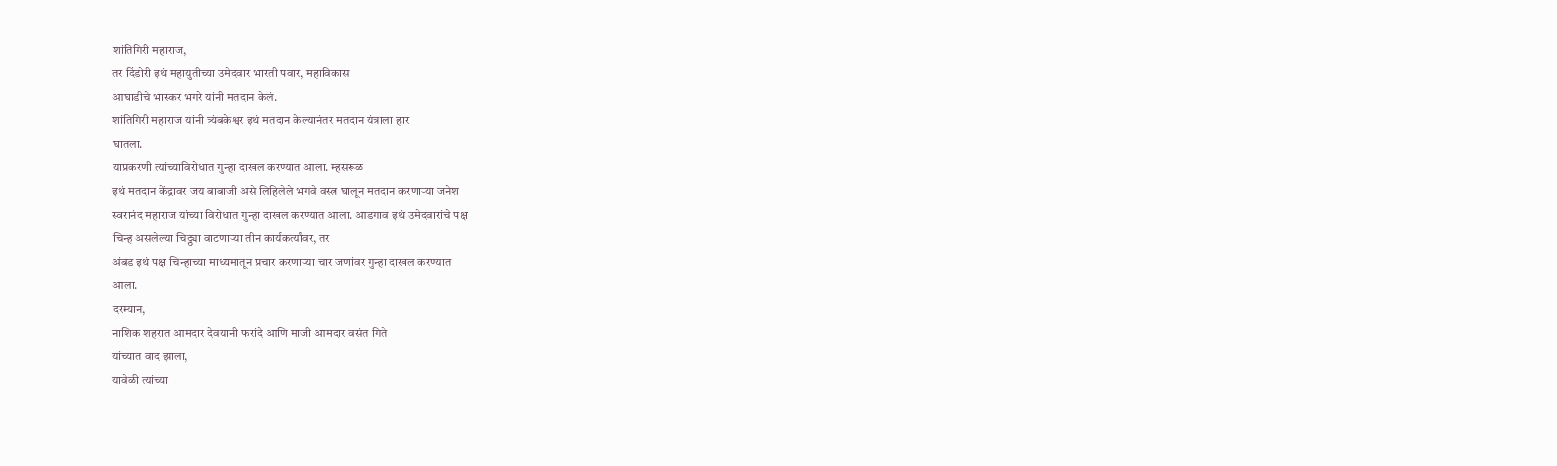शांतिगिरी महाराज,
तर दिंडोरी इथं महायुतीच्या उमेदवार भारती पवार, महाविकास
आघाडीचे भास्कर भगरे यांनी मतदान केलं.
शांतिगिरी महाराज यांनी त्र्यंबकेश्वर इथं मतदान केल्यानंतर मतदान यंत्राला हार
घातला.
याप्रकरणी त्यांच्याविरोधात गुन्हा दाखल करण्यात आला. म्हसरूळ
इथं मतदान केंद्रावर जय बाबाजी असे लिहिलेले भगवे वस्त्र घालून मतदान करणाऱ्या जनेश
स्वरानंद महाराज यांच्या विरोधात गुन्हा दाखल करण्यात आला. आडगाव इथं उमेदवारांचे पक्ष
चिन्ह असलेल्या चिट्ठ्या वाटणाऱ्या तीन कार्यकर्त्यांवर, तर
अंबड इथं पक्ष चिन्हाच्या माध्यमातून प्रचार करणाऱ्या चार जणांवर गुन्हा दाखल करण्यात
आला.
दरम्यान,
नाशिक शहरात आमदार देवयानी फरांदे आणि माजी आमदार वसंत गिते
यांच्यात वाद झाला,
यावेळी त्यांच्या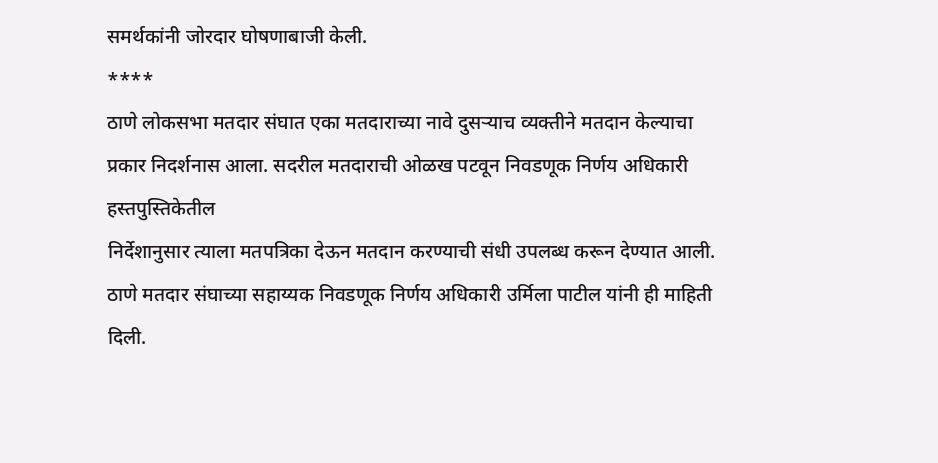समर्थकांनी जोरदार घोषणाबाजी केली.
****
ठाणे लोकसभा मतदार संघात एका मतदाराच्या नावे दुसऱ्याच व्यक्तीने मतदान केल्याचा
प्रकार निदर्शनास आला. सदरील मतदाराची ओळख पटवून निवडणूक निर्णय अधिकारी हस्तपुस्तिकेतील
निर्देशानुसार त्याला मतपत्रिका देऊन मतदान करण्याची संधी उपलब्ध करून देण्यात आली.
ठाणे मतदार संघाच्या सहाय्यक निवडणूक निर्णय अधिकारी उर्मिला पाटील यांनी ही माहिती
दिली.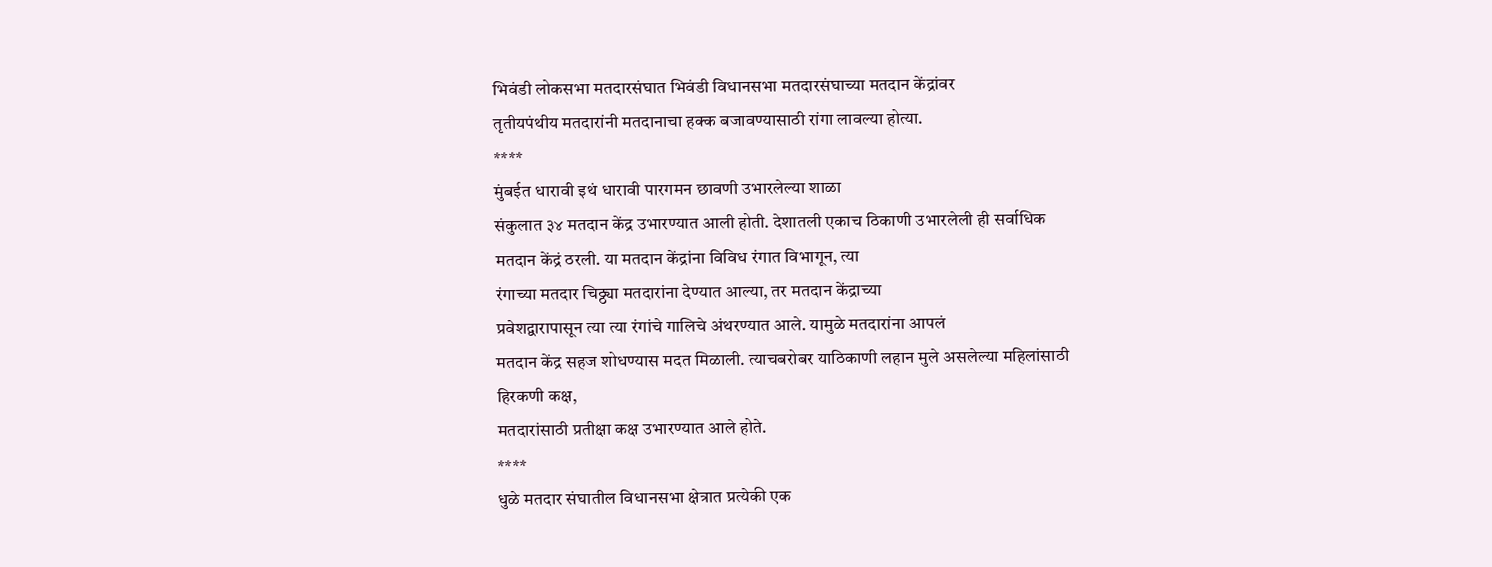भिवंडी लोकसभा मतदारसंघात भिवंडी विधानसभा मतदारसंघाच्या मतदान केंद्रांवर
तृतीयपंथीय मतदारांनी मतदानाचा हक्क बजावण्यासाठी रांगा लावल्या होत्या.
****
मुंबईत धारावी इथं धारावी पारगमन छावणी उभारलेल्या शाळा
संकुलात ३४ मतदान केंद्र उभारण्यात आली होती. देशातली एकाच ठिकाणी उभारलेली ही सर्वाधिक
मतदान केंद्रं ठरली. या मतदान केंद्रांना विविध रंगात विभागून, त्या
रंगाच्या मतदार चिठ्ठ्या मतदारांना देण्यात आल्या, तर मतदान केंद्राच्या
प्रवेशद्वारापासून त्या त्या रंगांचे गालिचे अंथरण्यात आले. यामुळे मतदारांना आपलं
मतदान केंद्र सहज शोधण्यास मदत मिळाली. त्याचबरोबर याठिकाणी लहान मुले असलेल्या महिलांसाठी
हिरकणी कक्ष,
मतदारांसाठी प्रतीक्षा कक्ष उभारण्यात आले होते.
****
धुळे मतदार संघातील विधानसभा क्षेत्रात प्रत्येकी एक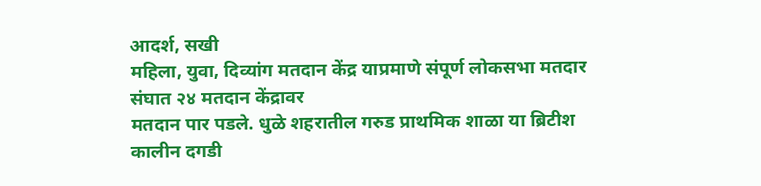आदर्श, सखी
महिला, युवा, दिव्यांग मतदान केंद्र याप्रमाणे संपूर्ण लोकसभा मतदार संघात २४ मतदान केंद्रावर
मतदान पार पडले. धुळे शहरातील गरुड प्राथमिक शाळा या ब्रिटीश कालीन दगडी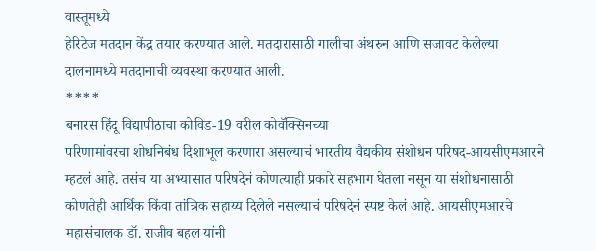वास्तूमध्ये
हेरिटेज मतदान केंद्र तयार करण्यात आले. मतदारासाठी गालीचा अंथरुन आणि सजावट केलेल्या
दालनामध्ये मतदानाची व्यवस्था करण्यात आली.
****
बनारस हिंदू विद्यापीठाचा कोविड-19 वरील कोवॅक्सिनच्या
परिणामांवरचा शोधनिबंध दिशाभूल करणारा असल्याचं भारतीय वैद्यकीय संशोधन परिषद-आयसीएमआरने
म्हटलं आहे. तसंच या अभ्यासात परिषदेनं कोणत्याही प्रकारे सहभाग घेतला नसून या संशोधनासाठी
कोणतेही आर्थिक किंवा तांत्रिक सहाय्य दिलेले नसल्याचं परिषदेनं स्पष्ट केलं आहे. आयसीएमआरचे
महासंचालक डॉ. राजीव बहल यांनी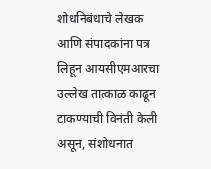शोधनिबंधाचे लेखक आणि संपादकांना पत्र लिहून आयसीएमआरचा
उल्लेख तात्काळ काढून टाकण्याची विनंती केली असून, संशोधनात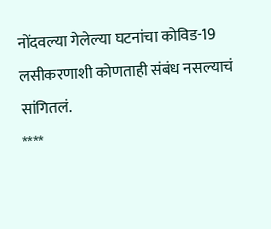नोंदवल्या गेलेल्या घटनांचा कोविड-19 लसीकरणाशी कोणताही संबंध नसल्याचं
सांगितलं.
****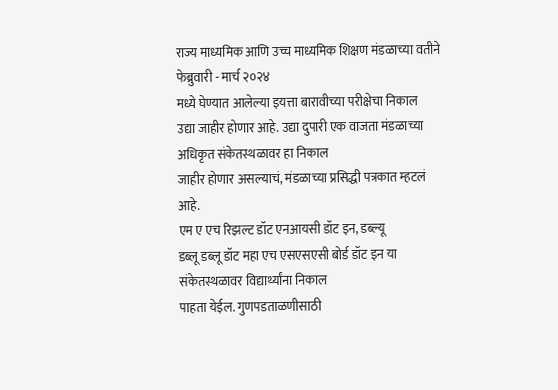राज्य माध्यमिक आणि उच्च माध्यमिक शिक्षण मंडळाच्या वतीने फेब्रुवारी - मार्च २०२४
मध्ये घेण्यात आलेल्या इयत्ता बारावीच्या परीक्षेचा निकाल
उद्या जाहीर होणार आहे. उद्या दुपारी एक वाजता मंडळाच्या अधिकृत संकेतस्थळावर हा निकाल
जाहीर होणार असल्याचं, मंडळाच्या प्रसिद्धी पत्रकात म्हटलं आहे.
एम ए एच रिझल्ट डॉट एनआयसी डॉट इन, डब्ल्यू
डब्लू डब्लू डॉट महा एच एसएसएसी बोर्ड डॉट इन या संकेतस्थळावर विद्यार्थ्यांना निकाल
पाहता येईल. गुणपडताळणीसाठी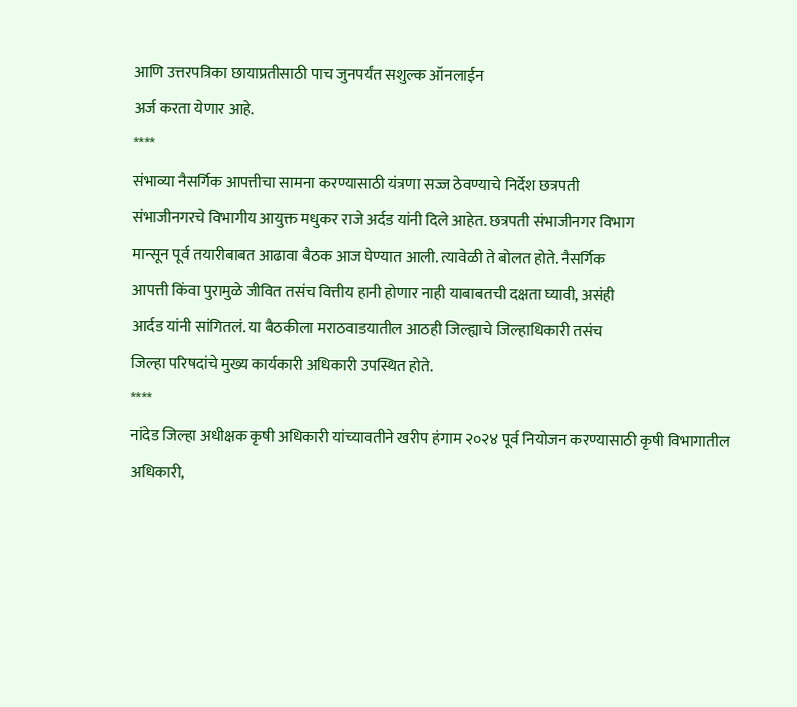आणि उत्तरपत्रिका छायाप्रतीसाठी पाच जुनपर्यंत सशुल्क ऑनलाईन
अर्ज करता येणार आहे.
****
संभाव्या नैसर्गिक आपत्तीचा सामना करण्यासाठी यंत्रणा सज्ज ठेवण्याचे निर्देश छत्रपती
संभाजीनगरचे विभागीय आयुक्त मधुकर राजे अर्दड यांनी दिले आहेत. छत्रपती संभाजीनगर विभाग
मान्सून पूर्व तयारीबाबत आढावा बैठक आज घेण्यात आली. त्यावेळी ते बोलत होते. नैसर्गिक
आपत्ती किंवा पुरामुळे जीवित तसंच वित्तीय हानी होणार नाही याबाबतची दक्षता घ्यावी, असंही
आर्दड यांनी सांगितलं. या बैठकीला मराठवाडयातील आठही जिल्ह्याचे जिल्हाधिकारी तसंच
जिल्हा परिषदांचे मुख्य कार्यकारी अधिकारी उपस्थित होते.
****
नांदेड जिल्हा अधीक्षक कृषी अधिकारी यांच्यावतीने खरीप हंगाम २०२४ पूर्व नियोजन करण्यासाठी कृषी विभागातील अधिकारी,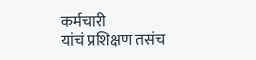कर्मचारी
यांचं प्रशिक्षण तसंच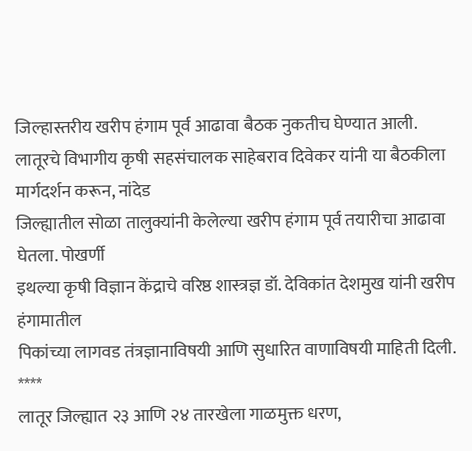जिल्हास्तरीय खरीप हंगाम पूर्व आढावा बैठक नुकतीच घेण्यात आली.
लातूरचे विभागीय कृषी सहसंचालक साहेबराव दिवेकर यांनी या बैठकीला मार्गदर्शन करून, नांदेड
जिल्ह्यातील सोळा तालुक्यांनी केलेल्या खरीप हंगाम पूर्व तयारीचा आढावा घेतला. पोखर्णी
इथल्या कृषी विज्ञान केंद्राचे वरिष्ठ शास्त्रज्ञ डॉ. देविकांत देशमुख यांनी खरीप हंगामातील
पिकांच्या लागवड तंत्रज्ञानाविषयी आणि सुधारित वाणाविषयी माहिती दिली.
****
लातूर जिल्ह्यात २३ आणि २४ तारखेला गाळमुक्त धरण,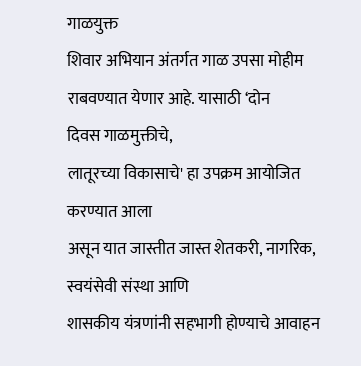गाळयुक्त
शिवार अभियान अंतर्गत गाळ उपसा मोहीम राबवण्यात येणार आहे. यासाठी ‘दोन
दिवस गाळमुक्तीचे,
लातूरच्या विकासाचे' हा उपक्रम आयोजित करण्यात आला
असून यात जास्तीत जास्त शेतकरी, नागरिक, स्वयंसेवी संस्था आणि
शासकीय यंत्रणांनी सहभागी होण्याचे आवाहन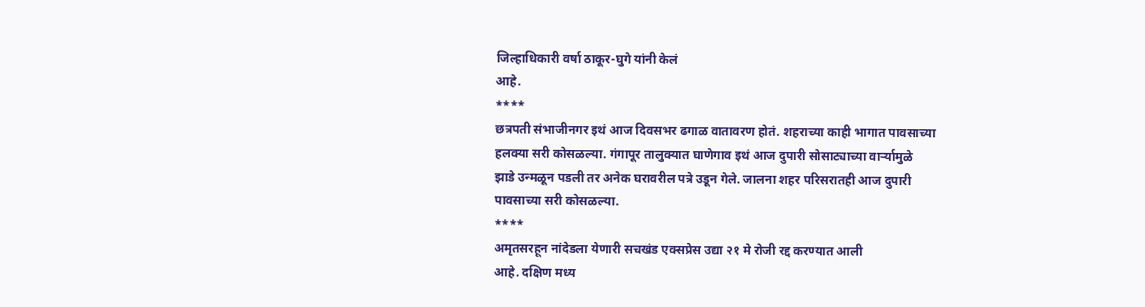जिल्हाधिकारी वर्षा ठाकूर-घुगे यांनी केलं
आहे.
****
छत्रपती संभाजीनगर इथं आज दिवसभर ढगाळ वातावरण होतं. शहराच्या काही भागात पावसाच्या
हलक्या सरी कोसळल्या. गंगापूर तालुक्यात घाणेगाव इथं आज दुपारी सोसाट्याच्या वार्ऱ्यामुळे
झाडे उन्मळून पडली तर अनेक घरावरील पत्रे उडून गेले. जालना शहर परिसरातही आज दुपारी
पावसाच्या सरी कोसळल्या.
****
अमृतसरहून नांदेडला येणारी सचखंड एक्सप्रेस उद्या २१ मे रोजी रद्द करण्यात आली
आहे. दक्षिण मध्य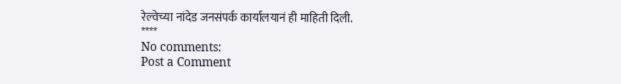रेल्वेच्या नांदेड जनसंपर्क कार्यालयानं ही माहिती दिली.
****
No comments:
Post a Comment